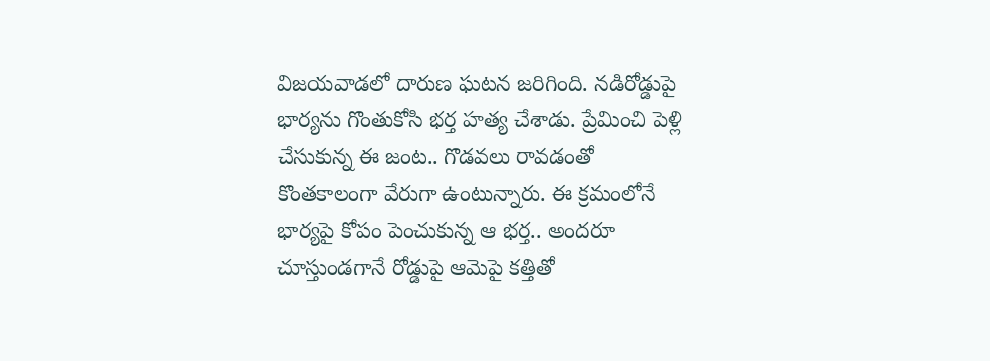విజయవాడలో దారుణ ఘటన జరిగింది. నడిరోడ్డుపై భార్యను గొంతుకోసి భర్త హత్య చేశాడు. ప్రేమించి పెళ్లి చేసుకున్న ఈ జంట.. గొడవలు రావడంతో కొంతకాలంగా వేరుగా ఉంటున్నారు. ఈ క్రమంలోనే భార్యపై కోపం పెంచుకున్న ఆ భర్త.. అందరూ చూస్తుండగానే రోడ్డుపై ఆమెపై కత్తితో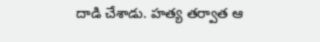దాడి చేశాడు. హత్య తర్వాత ఆ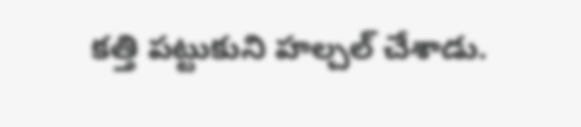కత్తి పట్టుకుని హల్చల్ చేశాడు.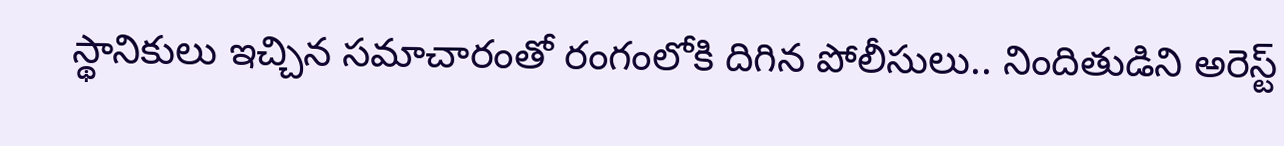స్థానికులు ఇచ్చిన సమాచారంతో రంగంలోకి దిగిన పోలీసులు.. నిందితుడిని అరెస్ట్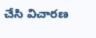చేసి విచారణ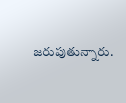జరుపుతున్నారు.